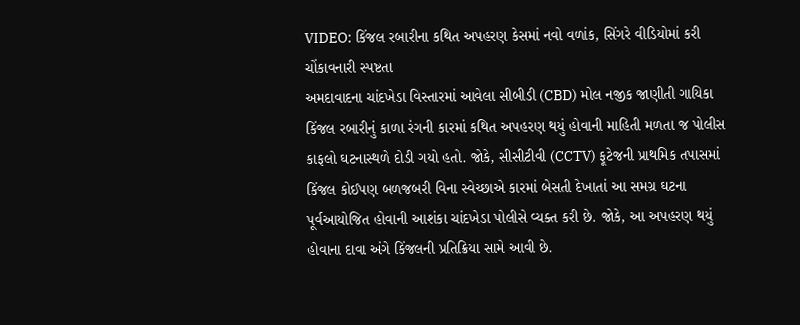VIDEO: કિંજલ રબારીના કથિત અપહરણ કેસમાં નવો વળાંક, સિંગરે વીડિયોમાં કરી ચોંકાવનારી સ્પષ્ટતા
અમદાવાદના ચાંદખેડા વિસ્તારમાં આવેલા સીબીડી (CBD) મોલ નજીક જાણીતી ગાયિકા કિંજલ રબારીનું કાળા રંગની કારમાં કથિત અપહરણ થયું હોવાની માહિતી મળતા જ પોલીસ કાફલો ઘટનાસ્થળે દોડી ગયો હતો. જોકે, સીસીટીવી (CCTV) ફૂટેજની પ્રાથમિક તપાસમાં કિંજલ કોઈપણ બળજબરી વિના સ્વેચ્છાએ કારમાં બેસતી દેખાતાં આ સમગ્ર ઘટના પૂર્વઆયોજિત હોવાની આશંકા ચાંદખેડા પોલીસે વ્યક્ત કરી છે. જોકે, આ અપહરણ થયું હોવાના દાવા અંગે કિંજલની પ્રતિક્રિયા સામે આવી છે.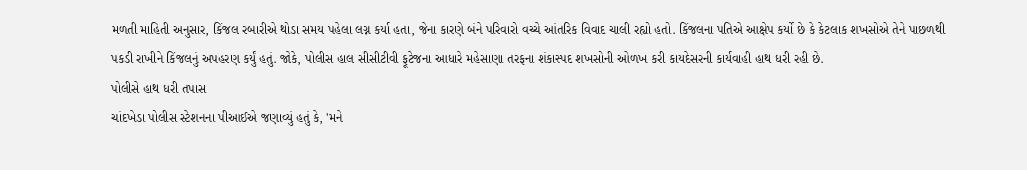મળતી માહિતી અનુસાર, કિંજલ રબારીએ થોડા સમય પહેલા લગ્ન કર્યા હતા, જેના કારણે બંને પરિવારો વચ્ચે આંતરિક વિવાદ ચાલી રહ્યો હતો. કિંજલના પતિએ આક્ષેપ કર્યો છે કે કેટલાક શખસોએ તેને પાછળથી પકડી રાખીને કિંજલનું અપહરણ કર્યું હતું. જોકે, પોલીસ હાલ સીસીટીવી ફૂટેજના આધારે મહેસાણા તરફના શંકાસ્પદ શખસોની ઓળખ કરી કાયદેસરની કાર્યવાહી હાથ ધરી રહી છે.
પોલીસે હાથ ધરી તપાસ
ચાંદખેડા પોલીસ સ્ટેશનના પીઆઈએ જણાવ્યું હતું કે, 'મને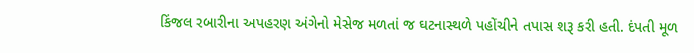કિંજલ રબારીના અપહરણ અંગેનો મેસેજ મળતાં જ ઘટનાસ્થળે પહોંચીને તપાસ શરૂ કરી હતી. દંપતી મૂળ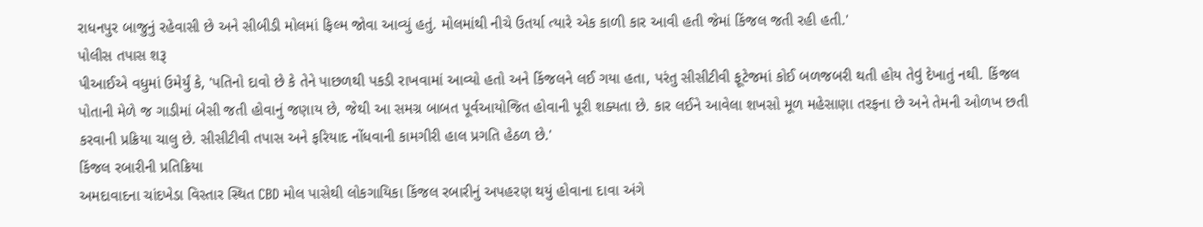રાધનપુર બાજુનું રહેવાસી છે અને સીબીડી મોલમાં ફિલ્મ જોવા આવ્યું હતું. મોલમાંથી નીચે ઉતર્યા ત્યારે એક કાળી કાર આવી હતી જેમાં કિંજલ જતી રહી હતી.'
પોલીસ તપાસ શરૂ
પીઆઈએ વધુમાં ઉમેર્યું કે, 'પતિનો દાવો છે કે તેને પાછળથી પકડી રાખવામાં આવ્યો હતો અને કિંજલને લઈ ગયા હતા, પરંતુ સીસીટીવી ફૂટેજમાં કોઈ બળજબરી થતી હોય તેવું દેખાતું નથી. કિંજલ પોતાની મેળે જ ગાડીમાં બેસી જતી હોવાનું જણાય છે, જેથી આ સમગ્ર બાબત પૂર્વઆયોજિત હોવાની પૂરી શક્યતા છે. કાર લઈને આવેલા શખસો મૂળ મહેસાણા તરફના છે અને તેમની ઓળખ છતી કરવાની પ્રક્રિયા ચાલુ છે. સીસીટીવી તપાસ અને ફરિયાદ નોંધવાની કામગીરી હાલ પ્રગતિ હેઠળ છે.'
કિંજલ રબારીની પ્રતિક્રિયા
અમદાવાદના ચાંદખેડા વિસ્તાર સ્થિત CBD મોલ પાસેથી લોકગાયિકા કિંજલ રબારીનું અપહરણ થયું હોવાના દાવા અંગે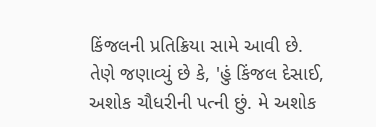કિંજલની પ્રતિક્રિયા સામે આવી છે. તેણે જણાવ્યું છે કે, 'હું કિંજલ દેસાઈ, અશોક ચૌધરીની પત્ની છું. મે અશોક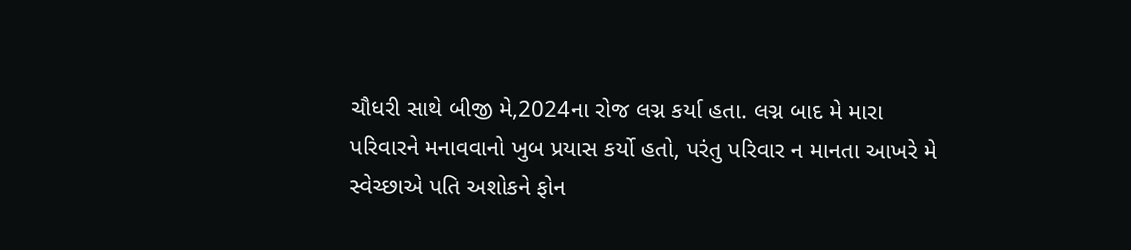ચૌધરી સાથે બીજી મે,2024ના રોજ લગ્ન કર્યા હતા. લગ્ન બાદ મે મારા પરિવારને મનાવવાનો ખુબ પ્રયાસ કર્યો હતો, પરંતુ પરિવાર ન માનતા આખરે મે સ્વેચ્છાએ પતિ અશોકને ફોન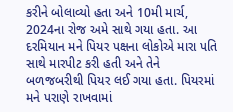કરીને બોલાવ્યો હતા અને 10મી માર્ચ, 2024ના રોજ અમે સાથે ગયા હતા. આ દરમિયાન મને પિયર પક્ષના લોકોએ મારા પતિ સાથે મારપીટ કરી હતી અને તેને બળજબરીથી પિયર લઈ ગયા હતા. પિયરમાં મને પરાણે રાખવામાં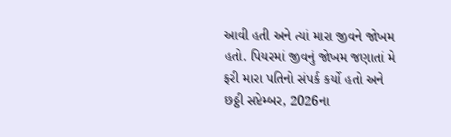આવી હતી અને ત્યાં મારા જીવને જોખમ હતો. પિયરમાં જીવનું જોખમ જણાતાં મે ફરી મારા પતિનો સંપર્ક કર્યો હતો અને છઠ્ઠી સપ્ટેમ્બર, 2026ના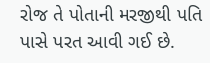રોજ તે પોતાની મરજીથી પતિ પાસે પરત આવી ગઈ છે.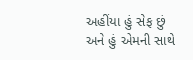અહીંયા હું સેફ છું અને હું એમની સાથે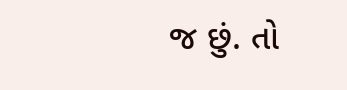જ છું. તો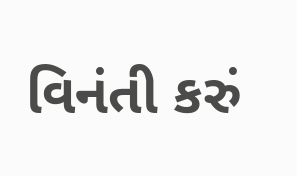વિનંતી કરું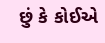છું કે કોઈએ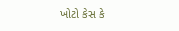ખોટો કેસ કે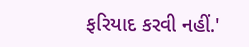ફરિયાદ કરવી નહીં.'